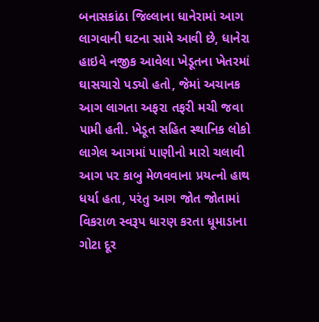બનાસકાંઠા જિલ્લાના ધાનેરામાં આગ લાગવાની ઘટના સામે આવી છે, ધાનેરા હાઇવે નજીક આવેલા ખેડૂતના ખેતરમાં ઘાસચારો પડ્યો હતો, જેમાં અચાનક આગ લાગતા અફરા તફરી મચી જવા પામી હતી. ખેડૂત સહિત સ્થાનિક લોકો લાગેલ આગમાં પાણીનો મારો ચલાવી આગ પર કાબુ મેળવવાના પ્રયત્નો હાથ ધર્યા હતા, પરંતુ આગ જોત જોતામાં વિકરાળ સ્વરૂપ ધારણ કરતા ધૂમાડાના ગોટા દૂર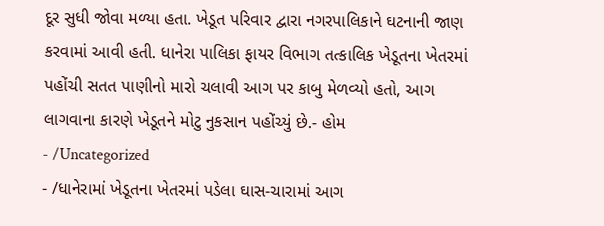દૂર સુધી જોવા મળ્યા હતા. ખેડૂત પરિવાર દ્વારા નગરપાલિકાને ઘટનાની જાણ કરવામાં આવી હતી. ધાનેરા પાલિકા ફાયર વિભાગ તત્કાલિક ખેડૂતના ખેતરમાં પહોંચી સતત પાણીનો મારો ચલાવી આગ પર કાબુ મેળવ્યો હતો, આગ લાગવાના કારણે ખેડૂતને મોટુ નુકસાન પહોંચ્યું છે.- હોમ
- /Uncategorized
- /ધાનેરામાં ખેડૂતના ખેતરમાં પડેલા ઘાસ-ચારામાં આગ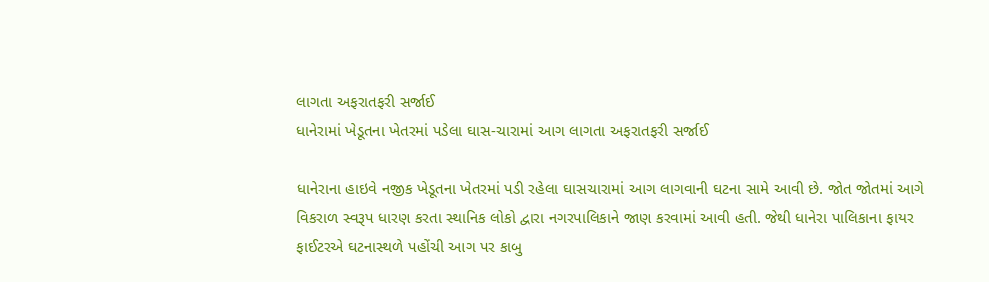લાગતા અફરાતફરી સર્જાઈ
ધાનેરામાં ખેડૂતના ખેતરમાં પડેલા ઘાસ-ચારામાં આગ લાગતા અફરાતફરી સર્જાઈ

ધાનેરાના હાઇવે નજીક ખેડૂતના ખેતરમાં પડી રહેલા ઘાસચારામાં આગ લાગવાની ઘટના સામે આવી છે. જોત જોતમાં આગે વિકરાળ સ્વરૂપ ધારણ કરતા સ્થાનિક લોકો દ્વારા નગરપાલિકાને જાણ કરવામાં આવી હતી. જેથી ધાનેરા પાલિકાના ફાયર ફાઈટરએ ઘટનાસ્થળે પહોંચી આગ પર કાબુ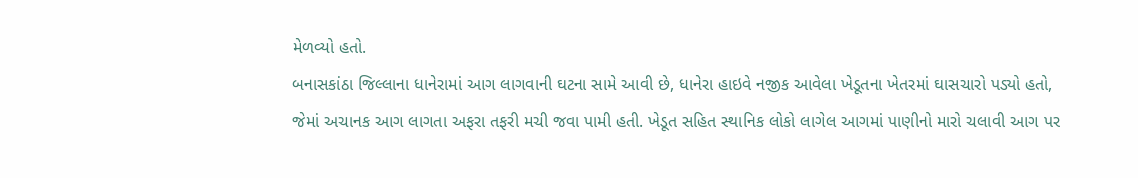મેળવ્યો હતો.
બનાસકાંઠા જિલ્લાના ધાનેરામાં આગ લાગવાની ઘટના સામે આવી છે, ધાનેરા હાઇવે નજીક આવેલા ખેડૂતના ખેતરમાં ઘાસચારો પડ્યો હતો, જેમાં અચાનક આગ લાગતા અફરા તફરી મચી જવા પામી હતી. ખેડૂત સહિત સ્થાનિક લોકો લાગેલ આગમાં પાણીનો મારો ચલાવી આગ પર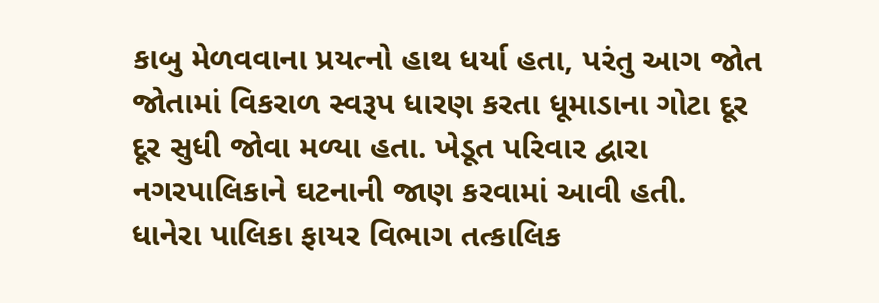કાબુ મેળવવાના પ્રયત્નો હાથ ધર્યા હતા, પરંતુ આગ જોત જોતામાં વિકરાળ સ્વરૂપ ધારણ કરતા ધૂમાડાના ગોટા દૂર દૂર સુધી જોવા મળ્યા હતા. ખેડૂત પરિવાર દ્વારા નગરપાલિકાને ઘટનાની જાણ કરવામાં આવી હતી. ધાનેરા પાલિકા ફાયર વિભાગ તત્કાલિક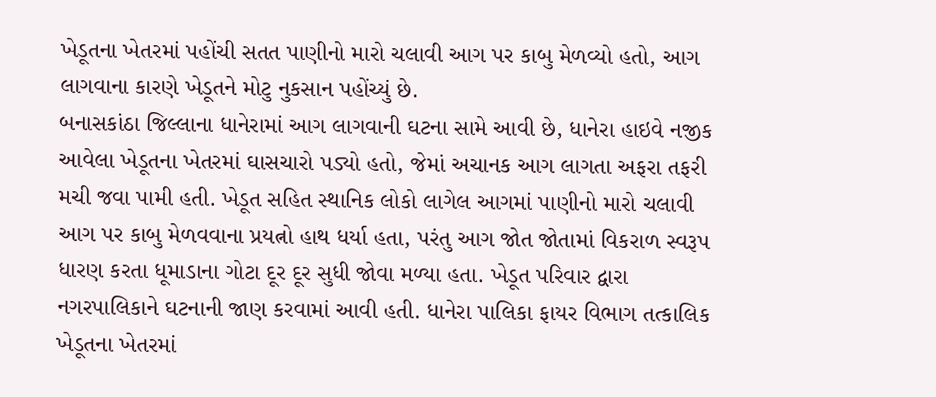ખેડૂતના ખેતરમાં પહોંચી સતત પાણીનો મારો ચલાવી આગ પર કાબુ મેળવ્યો હતો, આગ લાગવાના કારણે ખેડૂતને મોટુ નુકસાન પહોંચ્યું છે.
બનાસકાંઠા જિલ્લાના ધાનેરામાં આગ લાગવાની ઘટના સામે આવી છે, ધાનેરા હાઇવે નજીક આવેલા ખેડૂતના ખેતરમાં ઘાસચારો પડ્યો હતો, જેમાં અચાનક આગ લાગતા અફરા તફરી મચી જવા પામી હતી. ખેડૂત સહિત સ્થાનિક લોકો લાગેલ આગમાં પાણીનો મારો ચલાવી આગ પર કાબુ મેળવવાના પ્રયત્નો હાથ ધર્યા હતા, પરંતુ આગ જોત જોતામાં વિકરાળ સ્વરૂપ ધારણ કરતા ધૂમાડાના ગોટા દૂર દૂર સુધી જોવા મળ્યા હતા. ખેડૂત પરિવાર દ્વારા નગરપાલિકાને ઘટનાની જાણ કરવામાં આવી હતી. ધાનેરા પાલિકા ફાયર વિભાગ તત્કાલિક ખેડૂતના ખેતરમાં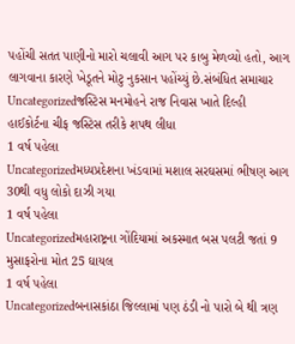પહોંચી સતત પાણીનો મારો ચલાવી આગ પર કાબુ મેળવ્યો હતો, આગ લાગવાના કારણે ખેડૂતને મોટુ નુકસાન પહોંચ્યું છે.સંબંધિત સમાચાર
Uncategorizedજસ્ટિસ મનમોહને રાજ નિવાસ ખાતે દિલ્હી હાઈકોર્ટના ચીફ જસ્ટિસ તરીકે શપથ લીધા
1 વર્ષ પહેલા
Uncategorizedમધ્યપ્રદેશના ખંડવામાં મશાલ સરઘસમાં ભીષણ આગ 30થી વધુ લોકો દાઝી ગયા
1 વર્ષ પહેલા
Uncategorizedમહારાષ્ટ્રના ગોંદિયામાં અકસ્માત બસ પલટી જતાં 9 મુસાફરોના મોત 25 ઘાયલ
1 વર્ષ પહેલા
Uncategorizedબનાસકાંઠા જિલ્લામાં પણ ઠંડી નો પારો બે થી ત્રણ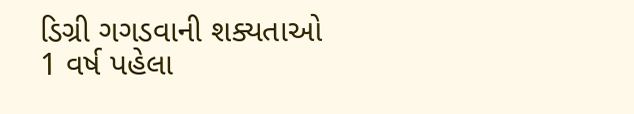ડિગ્રી ગગડવાની શક્યતાઓ
1 વર્ષ પહેલા